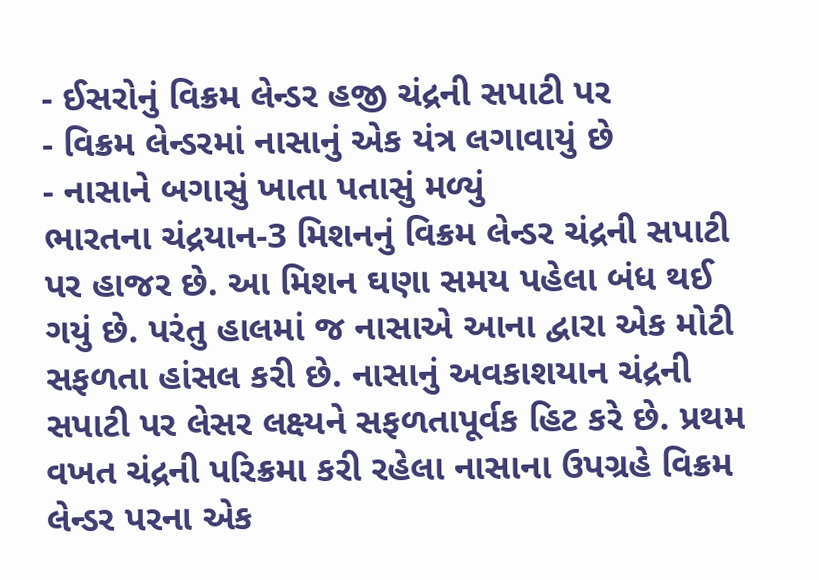- ઈસરોનું વિક્રમ લેન્ડર હજી ચંદ્રની સપાટી પર
- વિક્રમ લેન્ડરમાં નાસાનું એક યંત્ર લગાવાયું છે
- નાસાને બગાસું ખાતા પતાસું મળ્યું
ભારતના ચંદ્રયાન-3 મિશનનું વિક્રમ લેન્ડર ચંદ્રની સપાટી પર હાજર છે. આ મિશન ઘણા સમય પહેલા બંધ થઈ ગયું છે. પરંતુ હાલમાં જ નાસાએ આના દ્વારા એક મોટી સફળતા હાંસલ કરી છે. નાસાનું અવકાશયાન ચંદ્રની સપાટી પર લેસર લક્ષ્યને સફળતાપૂર્વક હિટ કરે છે. પ્રથમ વખત ચંદ્રની પરિક્રમા કરી રહેલા નાસાના ઉપગ્રહે વિક્રમ લેન્ડર પરના એક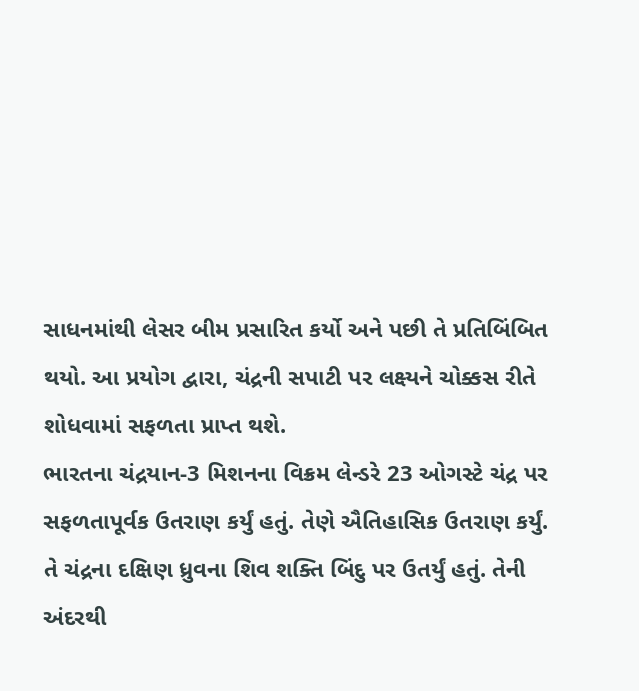સાધનમાંથી લેસર બીમ પ્રસારિત કર્યો અને પછી તે પ્રતિબિંબિત થયો. આ પ્રયોગ દ્વારા, ચંદ્રની સપાટી પર લક્ષ્યને ચોક્કસ રીતે શોધવામાં સફળતા પ્રાપ્ત થશે.
ભારતના ચંદ્રયાન-3 મિશનના વિક્રમ લેન્ડરે 23 ઓગસ્ટે ચંદ્ર પર સફળતાપૂર્વક ઉતરાણ કર્યું હતું. તેણે ઐતિહાસિક ઉતરાણ કર્યું. તે ચંદ્રના દક્ષિણ ધ્રુવના શિવ શક્તિ બિંદુ પર ઉતર્યું હતું. તેની અંદરથી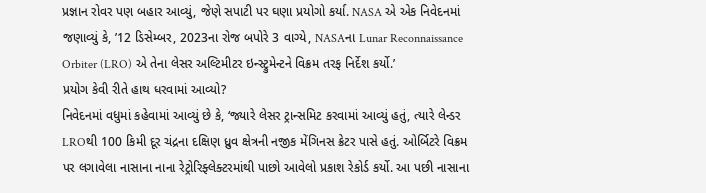પ્રજ્ઞાન રોવર પણ બહાર આવ્યું, જેણે સપાટી પર ઘણા પ્રયોગો કર્યા. NASA એ એક નિવેદનમાં જણાવ્યું કે, ’12 ડિસેમ્બર, 2023ના રોજ બપોરે 3 વાગ્યે, NASAના Lunar Reconnaissance Orbiter (LRO) એ તેના લેસર અલ્ટિમીટર ઇન્સ્ટ્રુમેન્ટને વિક્રમ તરફ નિર્દેશ કર્યો.’
પ્રયોગ કેવી રીતે હાથ ધરવામાં આવ્યો?
નિવેદનમાં વધુમાં કહેવામાં આવ્યું છે કે, ‘જ્યારે લેસર ટ્રાન્સમિટ કરવામાં આવ્યું હતું, ત્યારે લેન્ડર LROથી 100 કિમી દૂર ચંદ્રના દક્ષિણ ધ્રુવ ક્ષેત્રની નજીક મેંગિનસ ક્રેટર પાસે હતું. ઓર્બિટરે વિક્રમ પર લગાવેલા નાસાના નાના રેટ્રોરિફ્લેક્ટરમાંથી પાછો આવેલો પ્રકાશ રેકોર્ડ કર્યો. આ પછી નાસાના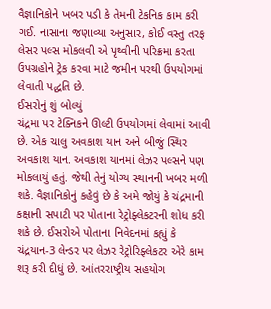વૈજ્ઞાનિકોને ખબર પડી કે તેમની ટેકનિક કામ કરી ગઈ. નાસાના જણાવ્યા અનુસાર, કોઈ વસ્તુ તરફ લેસર પલ્સ મોકલવી એ પૃથ્વીની પરિક્રમા કરતા ઉપગ્રહોને ટ્રેક કરવા માટે જમીન પરથી ઉપયોગમાં લેવાતી પદ્ધતિ છે.
ઈસરોનું શું બોલ્યું
ચંદ્રમા પર ટેક્નિકને ઊલ્ટી ઉપયોગમાં લેવામાં આવી છે. એક ચાલુ અવકાશ યાન અને બીજું સ્થિર અવકાશ યાન. અવકાશ યાનમાં લેઝર પલ્સને પણ મોકલાયું હતું. જેથી તેનું યોગ્ય સ્થાનની ખબર મળી શકે. વૈજ્ઞાનિકોનું કહેવું છે કે અમે જોયું કે ચંદ્રમાની કક્ષાની સપાટી પર પોતાના રેટ્રોફ્લેકટરની શોધ કરી શકે છે. ઈસરોએ પોતાના નિવેદનમાં કહ્યું કે ચંદ્રયાન-3 લેન્ડર પર લેઝર રેટ્રોરિફ્લેકટર એરે કામ શરૂ કરી દીધું છે. આંતરરાષ્ટ્રીય સહયોગ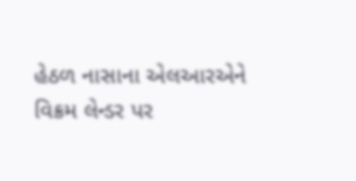હેઠળ નાસાના એલઆરએને વિક્રમ લેન્ડર પર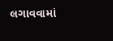લગાવવામાં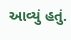આવ્યું હતું.